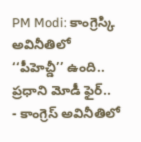PM Modi: కాంగ్రెస్కి అవినీతిలో ‘‘పీహెచ్డీ’’ ఉంది.. ప్రధాని మోడీ ఫైర్..
- కాంగ్రెస్ అవినీతిలో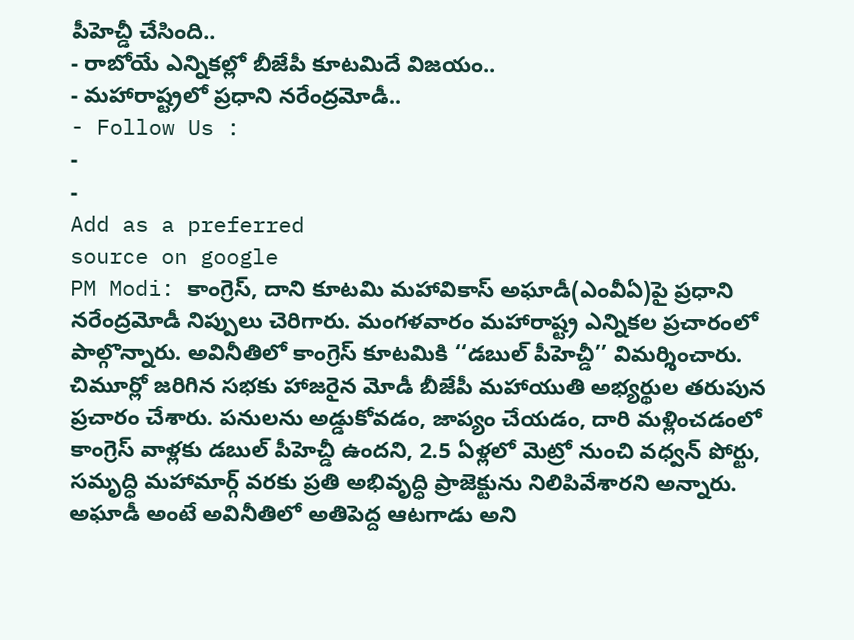పీహెచ్డీ చేసింది..
- రాబోయే ఎన్నికల్లో బీజేపీ కూటమిదే విజయం..
- మహారాష్ట్రలో ప్రధాని నరేంద్రమోడీ..
- Follow Us :
-
-
Add as a preferred
source on google
PM Modi: కాంగ్రెస్, దాని కూటమి మహావికాస్ అఘాడీ(ఎంవీఏ)పై ప్రధాని నరేంద్రమోడీ నిప్పులు చెరిగారు. మంగళవారం మహారాష్ట్ర ఎన్నికల ప్రచారంలో పాల్గొన్నారు. అవినీతిలో కాంగ్రెస్ కూటమికి ‘‘డబుల్ పీహెచ్డీ’’ విమర్శించారు. చిమూర్లో జరిగిన సభకు హాజరైన మోడీ బీజేపీ మహాయుతి అభ్యర్థుల తరుపున ప్రచారం చేశారు. పనులను అడ్డుకోవడం, జాప్యం చేయడం, దారి మళ్లించడంలో కాంగ్రెస్ వాళ్లకు డబుల్ పీహెచ్డీ ఉందని, 2.5 ఏళ్లలో మెట్రో నుంచి వధ్వన్ పోర్టు, సమృద్ధి మహామార్గ్ వరకు ప్రతి అభివృద్ధి ప్రాజెక్టును నిలిపివేశారని అన్నారు. అఘాడీ అంటే అవినీతిలో అతిపెద్ద ఆటగాడు అని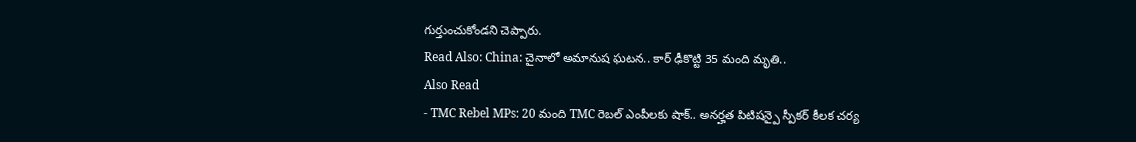గుర్తుంచుకోండని చెప్పారు.
Read Also: China: చైనాలో అమానుష ఘటన.. కార్ ఢీకొట్టి 35 మంది మృతి..
Also Read
- TMC Rebel MPs: 20 మంది TMC రెబల్ ఎంపీలకు షాక్.. అనర్హత పిటిషన్పై స్పీకర్ కీలక చర్య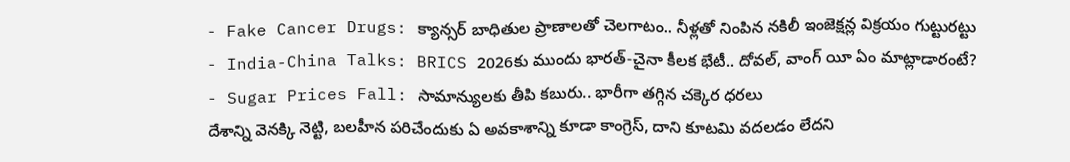- Fake Cancer Drugs: క్యాన్సర్ బాధితుల ప్రాణాలతో చెలగాటం.. నీళ్లతో నింపిన నకిలీ ఇంజెక్షన్ల విక్రయం గుట్టురట్టు
- India-China Talks: BRICS 2026కు ముందు భారత్-చైనా కీలక భేటీ.. దోవల్, వాంగ్ యీ ఏం మాట్లాడారంటే?
- Sugar Prices Fall: సామాన్యులకు తీపి కబురు.. భారీగా తగ్గిన చక్కెర ధరలు
దేశాన్ని వెనక్కి నెట్టి, బలహీన పరిచేందుకు ఏ అవకాశాన్ని కూడా కాంగ్రెస్, దాని కూటమి వదలడం లేదని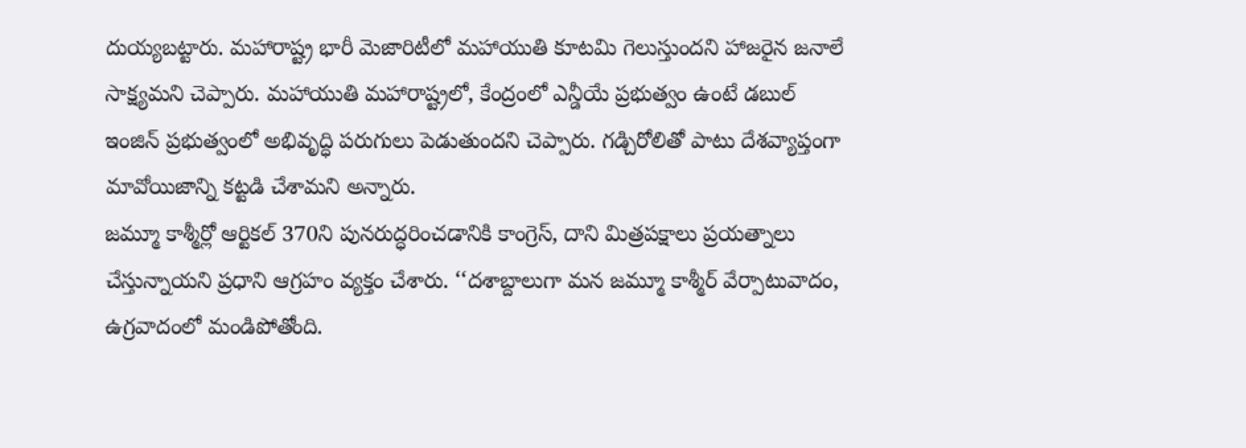దుయ్యబట్టారు. మహారాష్ట్ర భారీ మెజారిటీలో మహాయుతి కూటమి గెలుస్తుందని హాజరైన జనాలే సాక్ష్యమని చెప్పారు. మహాయుతి మహారాష్ట్రలో, కేంద్రంలో ఎన్డీయే ప్రభుత్వం ఉంటే డబుల్ ఇంజిన్ ప్రభుత్వంలో అభివృద్ధి పరుగులు పెడుతుందని చెప్పారు. గడ్చిరోలితో పాటు దేశవ్యాప్తంగా మావోయిజాన్ని కట్టడి చేశామని అన్నారు.
జమ్మూ కాశ్మీర్లో ఆర్టికల్ 370ని పునరుద్ధరించడానికి కాంగ్రెస్, దాని మిత్రపక్షాలు ప్రయత్నాలు చేస్తున్నాయని ప్రధాని ఆగ్రహం వ్యక్తం చేశారు. ‘‘దశాబ్దాలుగా మన జమ్మూ కాశ్మీర్ వేర్పాటువాదం, ఉగ్రవాదంలో మండిపోతోంది.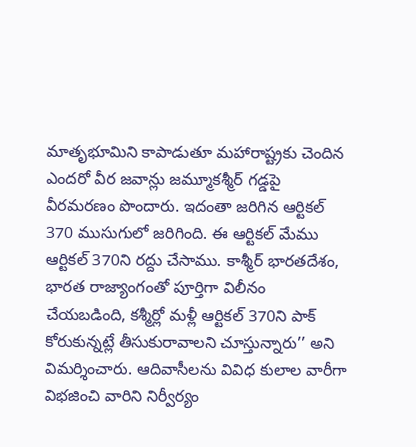మాతృభూమిని కాపాడుతూ మహారాష్ట్రకు చెందిన ఎందరో వీర జవాన్లు జమ్మూకశ్మీర్ గడ్డపై వీరమరణం పొందారు. ఇదంతా జరిగిన ఆర్టికల్ 370 ముసుగులో జరిగింది. ఈ ఆర్టికల్ మేము ఆర్టికల్ 370ని రద్దు చేసాము. కాశ్మీర్ భారతదేశం, భారత రాజ్యాంగంతో పూర్తిగా విలీనం చేయబడింది, కశ్మీర్లో మళ్లీ ఆర్టికల్ 370ని పాక్ కోరుకున్నట్లే తీసుకురావాలని చూస్తున్నారు’’ అని విమర్శించారు. ఆదివాసీలను వివిధ కులాల వారీగా విభజించి వారిని నిర్వీర్యం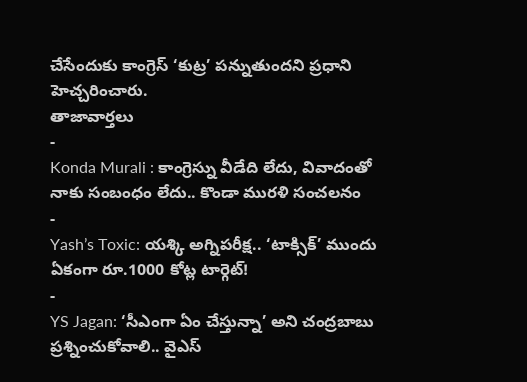చేసేందుకు కాంగ్రెస్ ‘కుట్ర’ పన్నుతుందని ప్రధాని హెచ్చరించారు.
తాజావార్తలు
-
Konda Murali : కాంగ్రెస్ను వీడేది లేదు, వివాదంతో నాకు సంబంధం లేదు.. కొండా మురళి సంచలనం
-
Yash’s Toxic: యశ్కి అగ్నిపరీక్ష.. ‘టాక్సిక్’ ముందు ఏకంగా రూ.1000 కోట్ల టార్గెట్!
-
YS Jagan: ‘సీఎంగా ఏం చేస్తున్నా’ అని చంద్రబాబు ప్రశ్నించుకోవాలి.. వైఎస్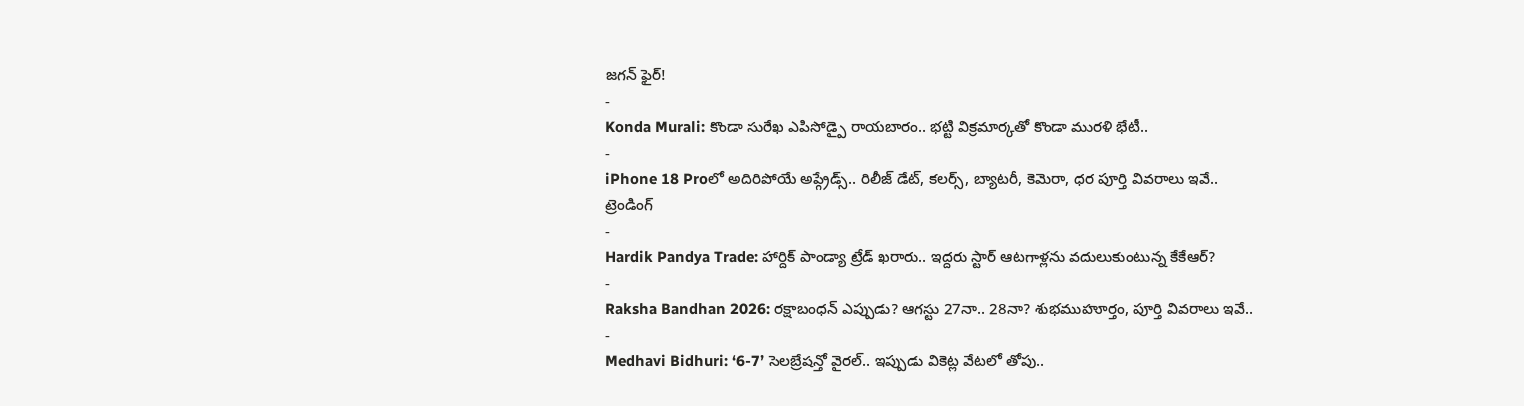జగన్ ఫైర్!
-
Konda Murali: కొండా సురేఖ ఎపిసోడ్పై రాయబారం.. భట్టి విక్రమార్కతో కొండా మురళి భేటీ..
-
iPhone 18 Proలో అదిరిపోయే అప్గ్రేడ్స్.. రిలీజ్ డేట్, కలర్స్, బ్యాటరీ, కెమెరా, ధర పూర్తి వివరాలు ఇవే..
ట్రెండింగ్
-
Hardik Pandya Trade: హార్దిక్ పాండ్యా ట్రేడ్ ఖరారు.. ఇద్దరు స్టార్ ఆటగాళ్లను వదులుకుంటున్న కేకేఆర్?
-
Raksha Bandhan 2026: రక్షాబంధన్ ఎప్పుడు? ఆగస్టు 27నా.. 28నా? శుభముహూర్తం, పూర్తి వివరాలు ఇవే..
-
Medhavi Bidhuri: ‘6-7’ సెలబ్రేషన్తో వైరల్.. ఇప్పుడు వికెట్ల వేటలో తోపు..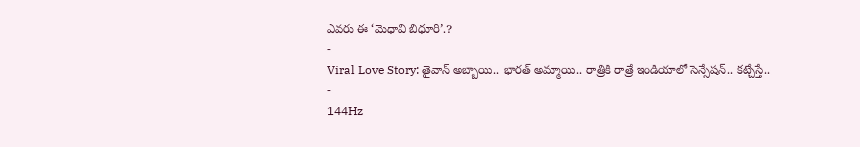ఎవరు ఈ ‘మెధావి బిధూరి’.?
-
Viral Love Story: తైవాన్ అబ్బాయి.. భారత్ అమ్మాయి.. రాత్రికి రాత్రే ఇండియాలో సెన్సేషన్.. కట్చేస్తే..
-
144Hz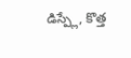డిస్ప్లే, కొత్త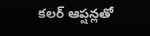కలర్ ఆప్షన్లతో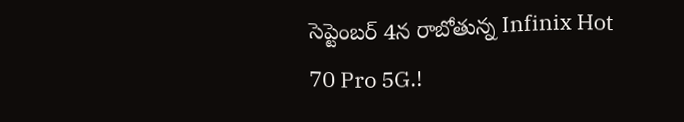సెప్టెంబర్ 4న రాబోతున్న Infinix Hot 70 Pro 5G.!